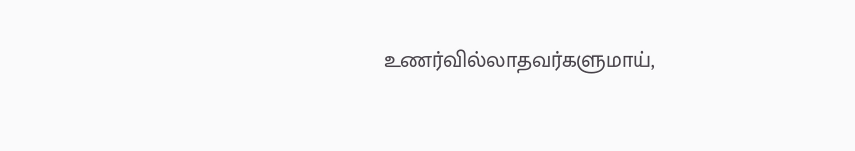உணர்வில்லாதவர்களுமாய்,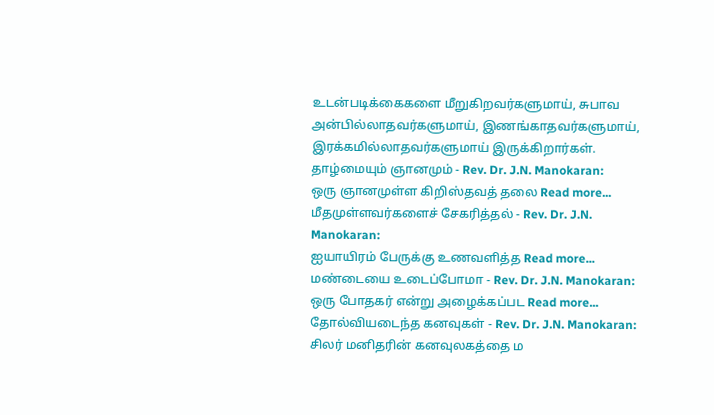உடன்படிக்கைகளை மீறுகிறவர்களுமாய், சுபாவ அன்பில்லாதவர்களுமாய், இணங்காதவர்களுமாய், இரக்கமில்லாதவர்களுமாய் இருக்கிறார்கள்.
தாழ்மையும் ஞானமும் - Rev. Dr. J.N. Manokaran:
ஒரு ஞானமுள்ள கிறிஸ்தவத் தலை Read more...
மீதமுள்ளவர்களைச் சேகரித்தல் - Rev. Dr. J.N. Manokaran:
ஐயாயிரம் பேருக்கு உணவளித்த Read more...
மண்டையை உடைப்போமா - Rev. Dr. J.N. Manokaran:
ஒரு போதகர் என்று அழைக்கப்பட Read more...
தோல்வியடைந்த கனவுகள் - Rev. Dr. J.N. Manokaran:
சிலர் மனிதரின் கனவுலகத்தை ம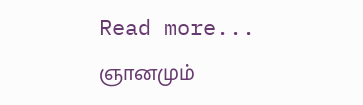Read more...
ஞானமும்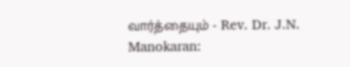வார்த்தையும் - Rev. Dr. J.N. Manokaran: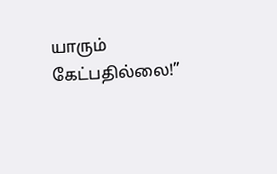யாரும் கேட்பதில்லை!”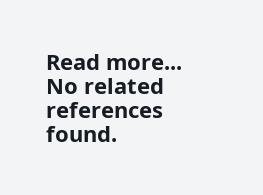Read more...
No related references found.